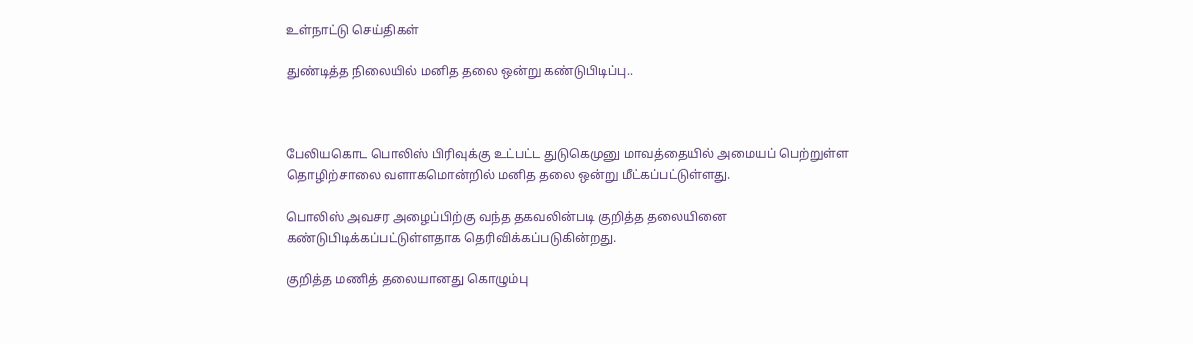உள்நாட்டு செய்திகள்

துண்டித்த நிலையில் மனித தலை ஒன்று கண்டுபிடிப்பு..



பேலியகொட பொலிஸ் பிரிவுக்கு உட்பட்ட துடுகெமுனு மாவத்தையில் அமையப் பெற்றுள்ள தொழிற்சாலை வளாகமொன்றில் மனித தலை ஒன்று மீட்கப்பட்டுள்ளது.

பொலிஸ் அவசர அழைப்பிற்கு வந்த தகவலின்படி குறித்த தலையினை கண்டுபிடிக்கப்பட்டுள்ளதாக தெரிவிக்கப்படுகின்றது.

குறித்த மணித் தலையானது கொழும்பு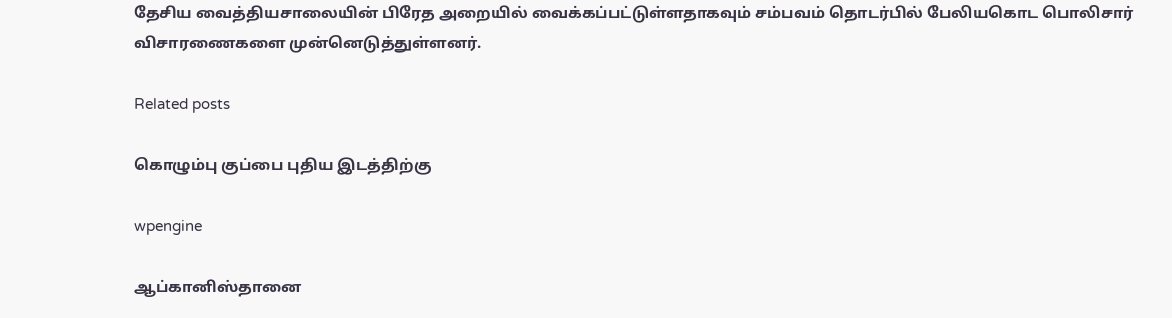தேசிய வைத்தியசாலையின் பிரேத அறையில் வைக்கப்பட்டுள்ளதாகவும் சம்பவம் தொடர்பில் பேலியகொட பொலிசார் விசாரணைகளை முன்னெடுத்துள்ளனர்.

Related posts

கொழும்பு குப்பை புதிய இடத்திற்கு

wpengine

ஆப்கானிஸ்தானை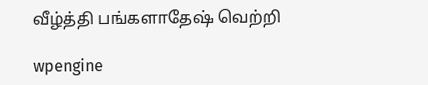வீழ்த்தி பங்களாதேஷ் வெற்றி

wpengine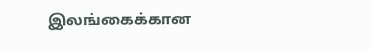இலங்கைக்கான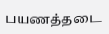பயணத்தடை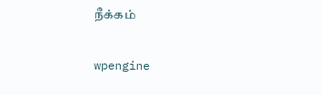நீக்கம்

wpengine